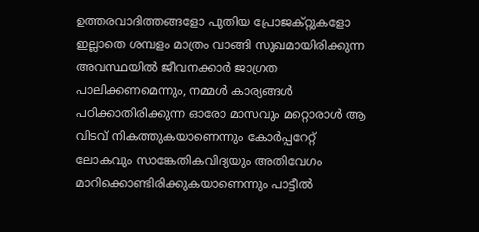ഉത്തരവാദിത്തങ്ങളോ പുതിയ പ്രോജക്റ്റുകളോ ഇല്ലാതെ ശമ്പളം മാത്രം വാങ്ങി സുഖമായിരിക്കുന്ന അവസ്ഥയിൽ ജീവനക്കാർ ജാഗ്രത പാലിക്കണമെന്നും, നമ്മൾ കാര്യങ്ങൾ പഠിക്കാതിരിക്കുന്ന ഓരോ മാസവും മറ്റൊരാൾ ആ വിടവ് നികത്തുകയാണെന്നും കോർപ്പറേറ്റ് ലോകവും സാങ്കേതികവിദ്യയും അതിവേഗം മാറിക്കൊണ്ടിരിക്കുകയാണെന്നും പാട്ടീൽ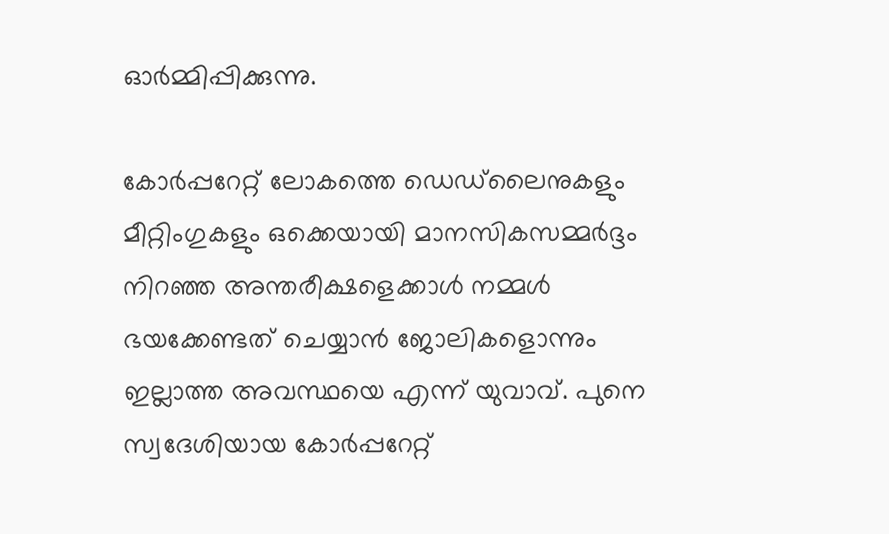ഓർമ്മിപ്പിക്കുന്നു.

കോർപ്പറേറ്റ് ലോകത്തെ ഡെഡ്‌ലൈനുകളും മീറ്റിംഗുകളും ഒക്കെയായി മാനസികസമ്മർദ്ദം നിറഞ്ഞ അന്തരീക്ഷളെക്കാൾ നമ്മൾ ഭയക്കേണ്ടത് ചെയ്യാൻ ജോലികളൊന്നും ഇല്ലാത്ത അവസ്ഥയെ എന്ന് യുവാവ്. പുനെ സ്വദേശിയായ കോർപ്പറേറ്റ്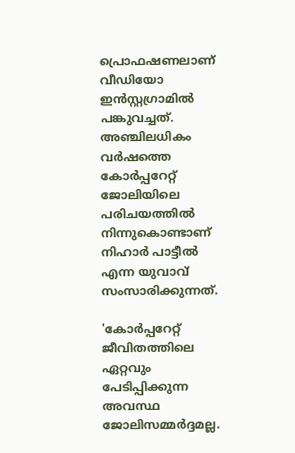പ്രൊഫഷണലാണ് വീഡിയോ ഇൻസ്റ്റഗ്രാമിൽ പങ്കുവച്ചത്. അഞ്ചിലധികം വർഷത്തെ കോർപ്പറേറ്റ് ജോലിയിലെ പരിചയത്തിൽ നിന്നുകൊണ്ടാണ് നിഹാർ പാട്ടീൽ എന്ന യുവാവ് സംസാരിക്കുന്നത്.

'കോർപ്പറേറ്റ് ജീവിതത്തിലെ ഏറ്റവും പേടിപ്പിക്കുന്ന അവസ്ഥ ജോലിസമ്മർദ്ദമല്ല.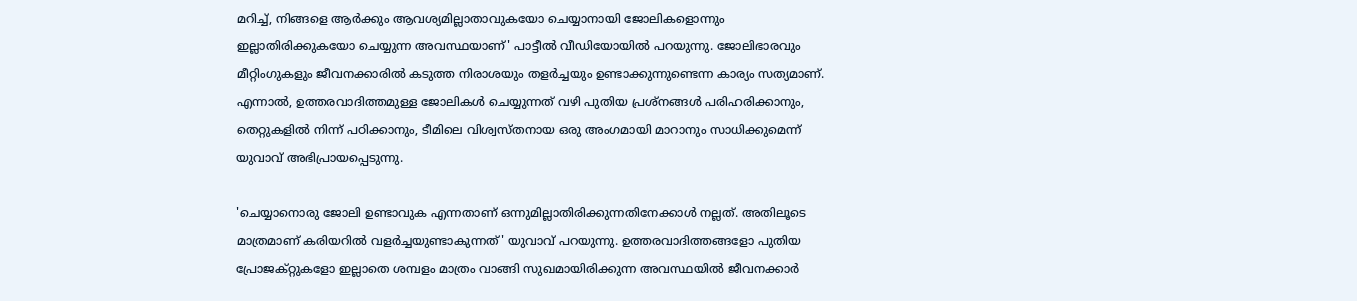മറിച്ച്, നിങ്ങളെ ആർക്കും ആവശ്യമില്ലാതാവുകയോ ചെയ്യാനായി ജോലികളൊന്നും ഇല്ലാതിരിക്കുകയോ ചെയ്യുന്ന അവസ്ഥയാണ്' പാട്ടീൽ വീഡിയോയിൽ പറയുന്നു. ജോലിഭാരവും മീറ്റിംഗുകളും ജീവനക്കാരിൽ കടുത്ത നിരാശയും തളർച്ചയും ഉണ്ടാക്കുന്നുണ്ടെന്ന കാര്യം സത്യമാണ്. എന്നാൽ, ഉത്തരവാദിത്തമുള്ള ജോലികൾ ചെയ്യുന്നത് വഴി പുതിയ പ്രശ്നങ്ങൾ പരിഹരിക്കാനും, തെറ്റുകളിൽ നിന്ന് പഠിക്കാനും, ടീമിലെ വിശ്വസ്തനായ ഒരു അംഗമായി മാറാനും സാധിക്കുമെന്ന് യുവാവ് അഭിപ്രായപ്പെടുന്നു.

'ചെയ്യാനൊരു ജോലി ഉണ്ടാവുക എന്നതാണ് ഒന്നുമില്ലാതിരിക്കുന്നതിനേക്കാൾ നല്ലത്. അതിലൂടെ മാത്രമാണ് കരിയറിൽ വളർച്ചയുണ്ടാകുന്നത്' യുവാവ് പറയുന്നു. ഉത്തരവാദിത്തങ്ങളോ പുതിയ പ്രോജക്റ്റുകളോ ഇല്ലാതെ ശമ്പളം മാത്രം വാങ്ങി സുഖമായിരിക്കുന്ന അവസ്ഥയിൽ ജീവനക്കാർ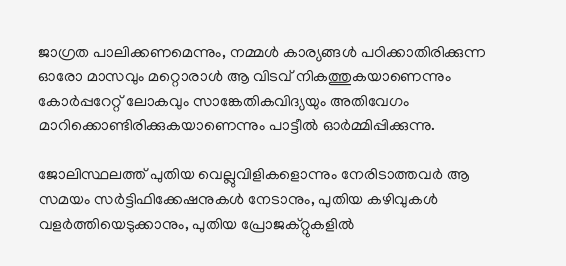ജാഗ്രത പാലിക്കണമെന്നും, നമ്മൾ കാര്യങ്ങൾ പഠിക്കാതിരിക്കുന്ന ഓരോ മാസവും മറ്റൊരാൾ ആ വിടവ് നികത്തുകയാണെന്നും കോർപ്പറേറ്റ് ലോകവും സാങ്കേതികവിദ്യയും അതിവേഗം മാറിക്കൊണ്ടിരിക്കുകയാണെന്നും പാട്ടീൽ ഓർമ്മിപ്പിക്കുന്നു.

ജോലിസ്ഥലത്ത് പുതിയ വെല്ലുവിളികളൊന്നും നേരിടാത്തവർ ആ സമയം സർട്ടിഫിക്കേഷനുകൾ നേടാനും, പുതിയ കഴിവുകൾ വളർത്തിയെടുക്കാനും, പുതിയ പ്രോജക്റ്റുകളിൽ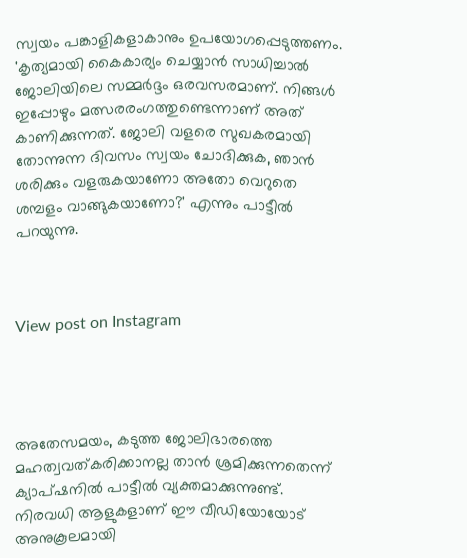സ്വയം പങ്കാളികളാകാനും ഉപയോഗപ്പെടുത്തണം. 'കൃത്യമായി കൈകാര്യം ചെയ്യാൻ സാധിച്ചാൽ ജോലിയിലെ സമ്മർദ്ദം ഒരവസരമാണ്. നിങ്ങൾ ഇപ്പോഴും മത്സരരംഗത്തുണ്ടെന്നാണ് അത് കാണിക്കുന്നത്. ജോലി വളരെ സുഖകരമായി തോന്നുന്ന ദിവസം സ്വയം ചോദിക്കുക, ഞാൻ ശരിക്കും വളരുകയാണോ അതോ വെറുതെ ശമ്പളം വാങ്ങുകയാണോ?' എന്നും പാട്ടീൽ പറയുന്നു.



View post on Instagram




അതേസമയം, കടുത്ത ജോലിഭാരത്തെ മഹത്വവത്കരിക്കാനല്ല താൻ ശ്രമിക്കുന്നതെന്ന് ക്യാപ്ഷനിൽ പാട്ടീൽ വ്യക്തമാക്കുന്നുണ്ട്. നിരവധി ആളുകളാണ് ഈ വീഡിയോയോട് അനുകൂലമായി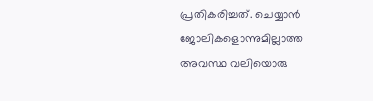പ്രതികരിച്ചത്. ചെയ്യാൻ ജോലികളൊന്നുമില്ലാത്ത അവസ്ഥ വലിയൊരു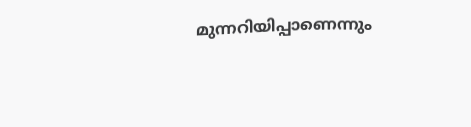മുന്നറിയിപ്പാണെന്നും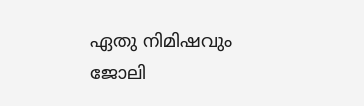ഏതു നിമിഷവും ജോലി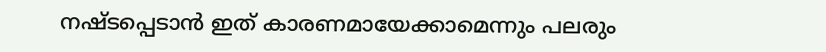നഷ്ടപ്പെടാൻ ഇത് കാരണമായേക്കാമെന്നും പലരും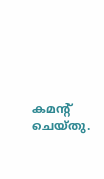കമന്റ് ചെയ്തു.